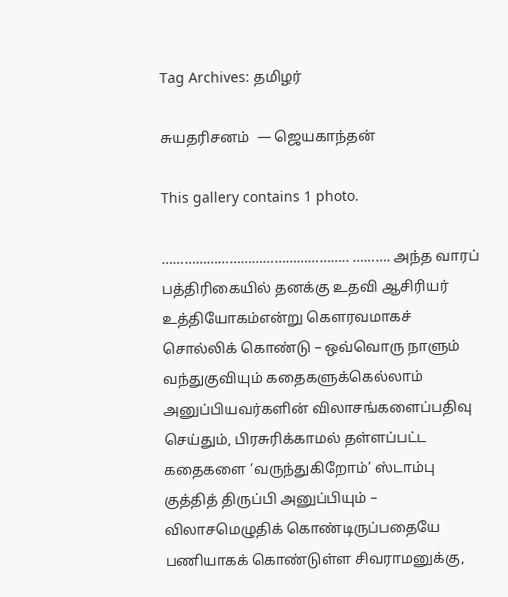Tag Archives: தமிழர்

சுயதரிசனம்  — ஜெயகாந்தன்

This gallery contains 1 photo.

………………………………………….. ………. அந்த வாரப் பத்திரிகையில் தனக்கு உதவி ஆசிரியர் உத்தியோகம்என்று கௌரவமாகச் சொல்லிக் கொண்டு – ஒவ்வொரு நாளும் வந்துகுவியும் கதைகளுக்கெல்லாம் அனுப்பியவர்களின் விலாசங்களைப்பதிவு செய்தும், பிரசுரிக்காமல் தள்ளப்பட்ட கதைகளை ‘வருந்துகிறோம்’ ஸ்டாம்பு குத்தித் திருப்பி அனுப்பியும் – விலாசமெழுதிக் கொண்டிருப்பதையே பணியாகக் கொண்டுள்ள சிவராமனுக்கு,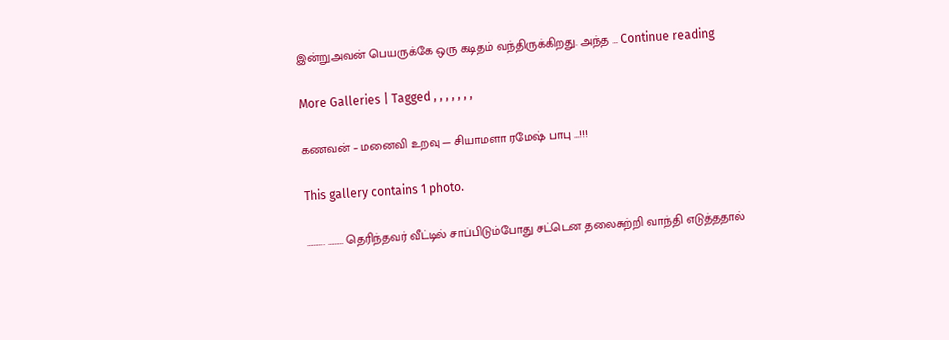இன்றுஅவன் பெயருக்கே ஒரு கடிதம் வந்திருக்கிறது. அந்த … Continue reading

More Galleries | Tagged , , , , , , ,

கணவன் – மனைவி உறவு — சியாமளா ரமேஷ் பாபு …!!!

This gallery contains 1 photo.

………. ……… தெரிந்தவர் வீட்டில் சாப்பிடும்போது சட்டென தலைசுற்றி வாந்தி எடுத்ததால்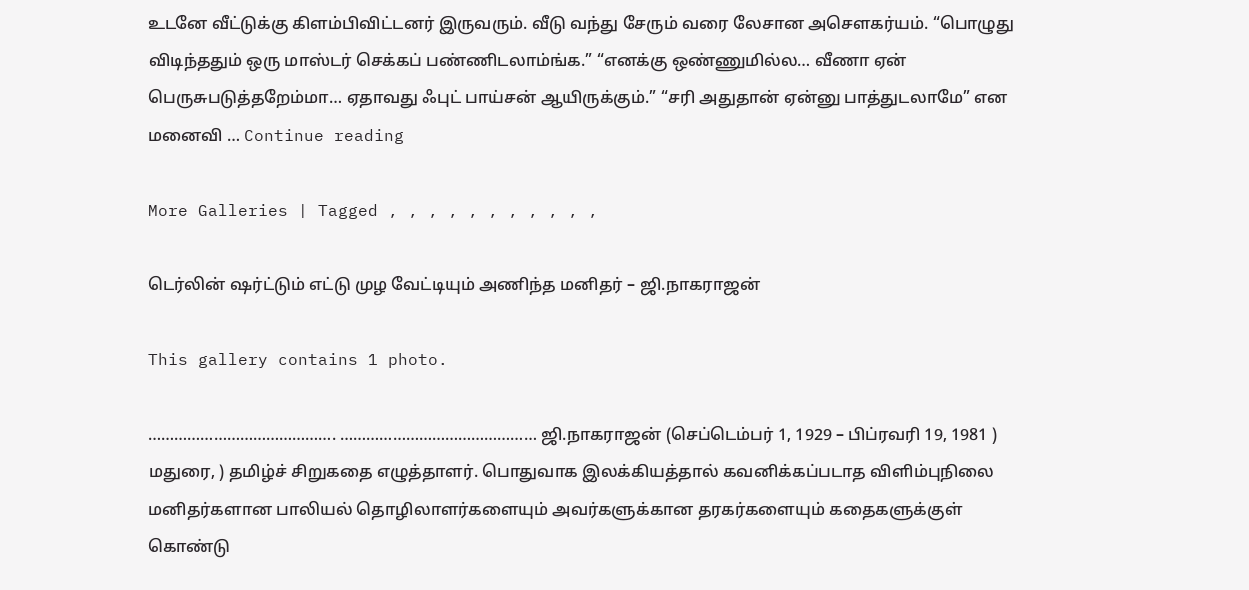உடனே வீட்டுக்கு கிளம்பிவிட்டனர் இருவரும். வீடு வந்து சேரும் வரை லேசான அசௌகர்யம். “பொழுது விடிந்ததும் ஒரு மாஸ்டர் செக்கப் பண்ணிடலாம்ங்க.” “எனக்கு ஒண்ணுமில்ல… வீணா ஏன் பெருசுபடுத்தறேம்மா… ஏதாவது ஃபுட் பாய்சன் ஆயிருக்கும்.” “சரி அதுதான் ஏன்னு பாத்துடலாமே” என மனைவி … Continue reading

More Galleries | Tagged , , , , , , , , , , ,

டெர்லின் ஷர்ட்டும் எட்டு முழ வேட்டியும் அணிந்த மனிதர் – ஜி.நாகராஜன்

This gallery contains 1 photo.

……………………………………. ……………………………………… ஜி.நாகராஜன் (செப்டெம்பர் 1, 1929 – பிப்ரவரி 19, 1981 ) மதுரை, ) தமிழ்ச் சிறுகதை எழுத்தாளர். பொதுவாக இலக்கியத்தால் கவனிக்கப்படாத விளிம்புநிலை மனிதர்களான பாலியல் தொழிலாளர்களையும் அவர்களுக்கான தரகர்களையும் கதைகளுக்குள் கொண்டு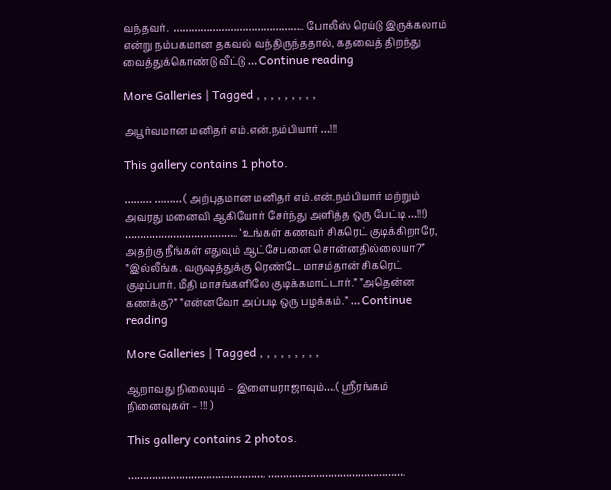வந்தவர்.  …………………………………….. போலீஸ் ரெய்டு இருக்கலாம் என்று நம்பகமான தகவல் வந்திருந்ததால், கதவைத் திறந்து வைத்துக்கொண்டு வீட்டு … Continue reading

More Galleries | Tagged , , , , , , , , ,

அபூர்வமான மனிதர் எம்.என்.நம்பியார் …!!!

This gallery contains 1 photo.

……… ……… ( அற்புதமான மனிதர் எம்.என்.நம்பியார் மற்றும் அவரது மனைவி ஆகியோர் சேர்ந்து அளித்த ஒரு பேட்டி …!!!) ……………………………….. ‘உங்கள் கணவர் சிகரெட் குடிக்கிறாரே, அதற்கு நீங்கள் எதுவும் ஆட்சேபனை சொன்னதில்லையா?” ”இல்லீங்க. வருஷத்துக்கு ரெண்டே மாசம்தான் சிகரெட் குடிப்பார். மீதி மாசங்களிலே குடிக்கமாட்டார்.” ”அதென்ன கணக்கு?” ”என்னவோ அப்படி ஒரு பழக்கம்.” … Continue reading

More Galleries | Tagged , , , , , , , , ,

ஆறாவது நிலையும் – இளையராஜாவும்….( ஸ்ரீரங்கம் நினைவுகள் – !!! )

This gallery contains 2 photos.

………………………………………. ……………………………………….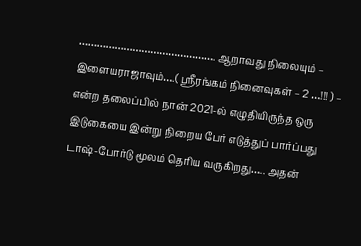………………………………………. ஆறாவது நிலையும் – இளையராஜாவும்….( ஸ்ரீரங்கம் நினைவுகள் – 2 …!!! ) – என்ற தலைப்பில் நான் 2021-ல் எழுதியிருந்த ஒரு இடுகையை இன்று நிறைய பேர் எடுத்துப் பார்ப்பது டாஷ்-போர்டு மூலம் தெரிய வருகிறது….. அதன்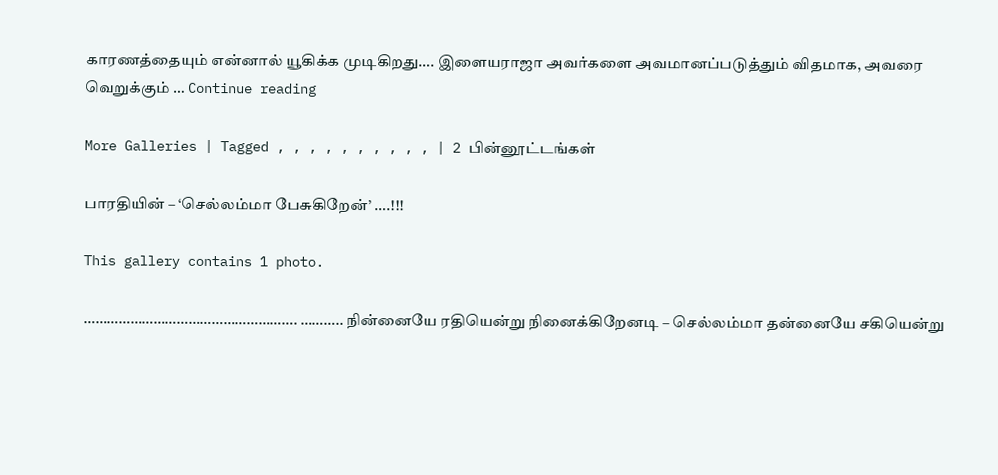காரணத்தையும் என்னால் யூகிக்க முடிகிறது…. இளையராஜா அவர்களை அவமானப்படுத்தும் விதமாக, அவரை வெறுக்கும் … Continue reading

More Galleries | Tagged , , , , , , , , , , | 2 பின்னூட்டங்கள்

பாரதியின் – ‘செல்லம்மா பேசுகிறேன்’ ….!!!

This gallery contains 1 photo.

………………………………………………. ……….. நின்னையே ரதியென்று நினைக்கிறேனடி – செல்லம்மா தன்னையே சகியென்று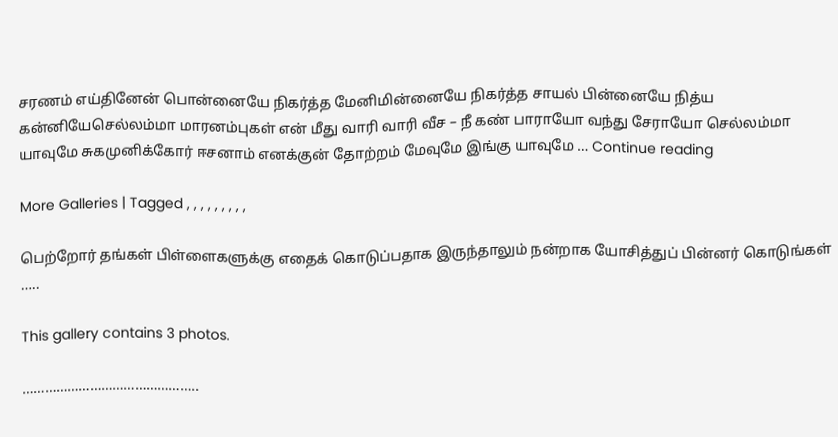சரணம் எய்தினேன் பொன்னையே நிகர்த்த மேனிமின்னையே நிகர்த்த சாயல் பின்னையே நித்ய கன்னியேசெல்லம்மா மாரனம்புகள் என் மீது வாரி வாரி வீச – நீ கண் பாராயோ வந்து சேராயோ செல்லம்மா யாவுமே சுகமுனிக்கோர் ஈசனாம் எனக்குன் தோற்றம் மேவுமே இங்கு யாவுமே … Continue reading

More Galleries | Tagged , , , , , , , , ,

பெற்றோர் தங்கள் பிள்ளைகளுக்கு எதைக் கொடுப்பதாக இருந்தாலும் நன்றாக யோசித்துப் பின்னர் கொடுங்கள் …..

This gallery contains 3 photos.

………………………………………..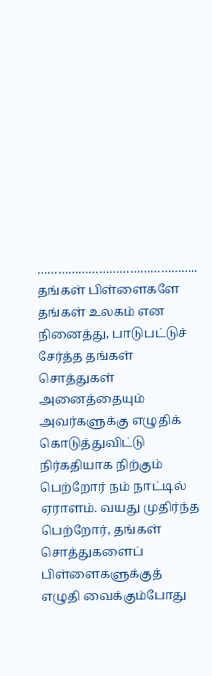……………………………………….. தங்கள் பிள்ளைகளே தங்கள் உலகம் என நினைத்து, பாடுபட்டுச் சேர்த்த தங்கள் சொத்துகள் அனைத்தையும் அவர்களுக்கு எழுதிக் கொடுத்துவிட்டு நிர்கதியாக நிற்கும் பெற்றோர் நம் நாட்டில் ஏராளம். வயது முதிர்ந்த பெற்றோர், தங்கள் சொத்துகளைப் பிள்ளைகளுக்குத் எழுதி வைக்கும்போது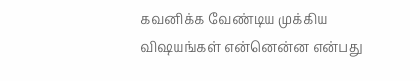கவனிக்க வேண்டிய முக்கிய விஷயங்கள் என்னென்ன என்பது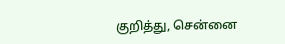குறித்து, சென்னை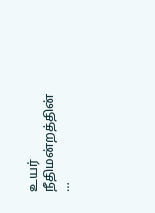உயர் நீதிமன்றத்தின் …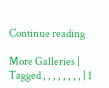Continue reading

More Galleries | Tagged , , , , , , , , | 1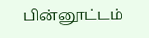பின்னூட்டம்